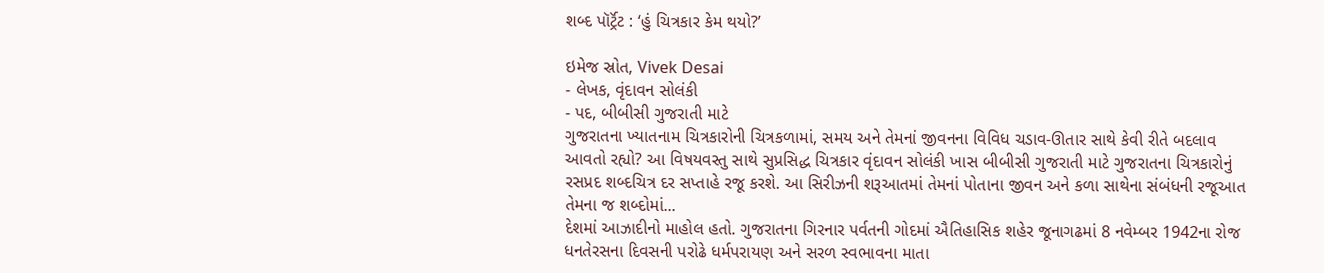શબ્દ પૉર્ટ્રૅટ : ‘હું ચિત્રકાર કેમ થયો?’

ઇમેજ સ્રોત, Vivek Desai
- લેખક, વૃંદાવન સોલંકી
- પદ, બીબીસી ગુજરાતી માટે
ગુજરાતના ખ્યાતનામ ચિત્રકારોની ચિત્રકળામાં, સમય અને તેમનાં જીવનના વિવિધ ચડાવ-ઊતાર સાથે કેવી રીતે બદલાવ આવતો રહ્યો? આ વિષયવસ્તુ સાથે સુપ્રસિદ્ધ ચિત્રકાર વૃંદાવન સોલંકી ખાસ બીબીસી ગુજરાતી માટે ગુજરાતના ચિત્રકારોનું રસપ્રદ શબ્દચિત્ર દર સપ્તાહે રજૂ કરશે. આ સિરીઝની શરૂઆતમાં તેમનાં પોતાના જીવન અને કળા સાથેના સંબંધની રજૂઆત તેમના જ શબ્દોમાં...
દેશમાં આઝાદીનો માહોલ હતો. ગુજરાતના ગિરનાર પર્વતની ગોદમાં ઐતિહાસિક શહેર જૂનાગઢમાં 8 નવેમ્બર 1942ના રોજ ધનતેરસના દિવસની પરોઢે ધર્મપરાયણ અને સરળ સ્વભાવના માતા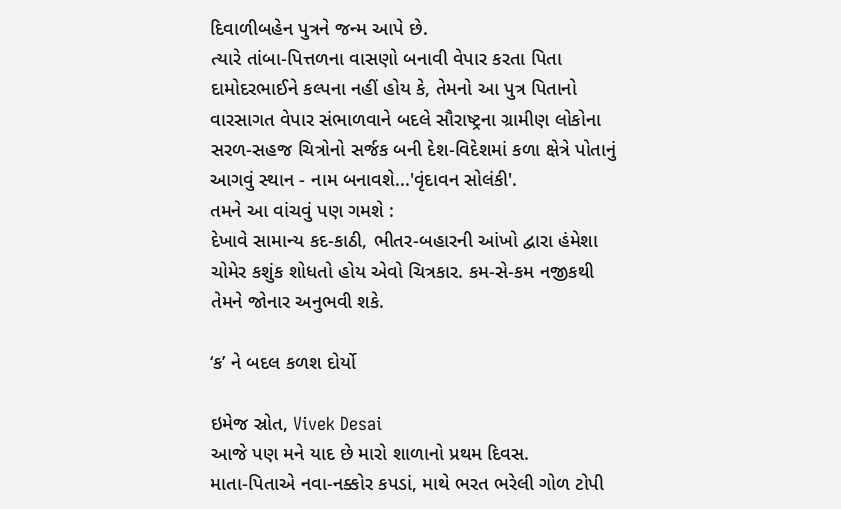દિવાળીબહેન પુત્રને જન્મ આપે છે.
ત્યારે તાંબા-પિત્તળના વાસણો બનાવી વેપાર કરતા પિતા દામોદરભાઈને કલ્પના નહીં હોય કે, તેમનો આ પુત્ર પિતાનો વારસાગત વેપાર સંભાળવાને બદલે સૌરાષ્ટ્રના ગ્રામીણ લોકોના સરળ-સહજ ચિત્રોનો સર્જક બની દેશ-વિદેશમાં કળા ક્ષેત્રે પોતાનું આગવું સ્થાન - નામ બનાવશે...'વૃંદાવન સોલંકી'.
તમને આ વાંચવું પણ ગમશે :
દેખાવે સામાન્ય કદ-કાઠી, ભીતર-બહારની આંખો દ્વારા હંમેશા ચોમેર કશુંક શોધતો હોય એવો ચિત્રકાર. કમ-સે-કમ નજીકથી તેમને જોનાર અનુભવી શકે.

‘ક’ ને બદલ કળશ દોર્યો

ઇમેજ સ્રોત, Vivek Desai
આજે પણ મને યાદ છે મારો શાળાનો પ્રથમ દિવસ.
માતા-પિતાએ નવા-નક્કોર કપડાં, માથે ભરત ભરેલી ગોળ ટોપી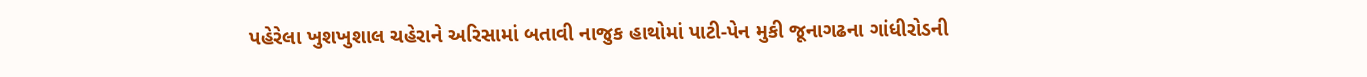પહેરેલા ખુશખુશાલ ચહેરાને અરિસામાં બતાવી નાજુક હાથોમાં પાટી-પેન મુકી જૂનાગઢના ગાંધીરોડની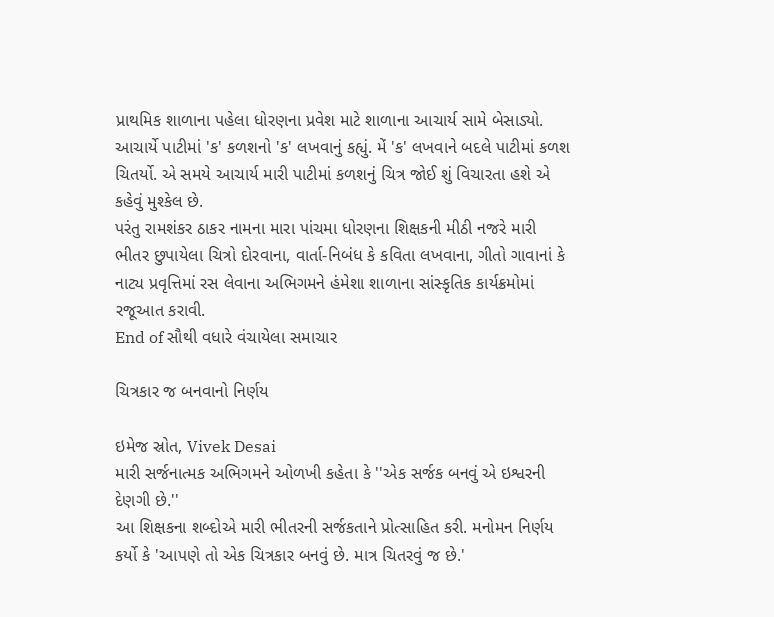પ્રાથમિક શાળાના પહેલા ધોરણના પ્રવેશ માટે શાળાના આચાર્ય સામે બેસાડ્યો.
આચાર્યે પાટીમાં 'ક' કળશનો 'ક' લખવાનું કહ્યું. મેં 'ક' લખવાને બદલે પાટીમાં કળશ ચિતર્યો. એ સમયે આચાર્ય મારી પાટીમાં કળશનું ચિત્ર જોઈ શું વિચારતા હશે એ કહેવું મુશ્કેલ છે.
પરંતુ રામશંકર ઠાકર નામના મારા પાંચમા ધોરણના શિક્ષકની મીઠી નજરે મારી ભીતર છુપાયેલા ચિત્રો દોરવાના, વાર્તા-નિબંધ કે કવિતા લખવાના, ગીતો ગાવાનાં કે નાટ્ય પ્રવૃત્તિમાં રસ લેવાના અભિગમને હંમેશા શાળાના સાંસ્કૃતિક કાર્યક્રમોમાં રજૂઆત કરાવી.
End of સૌથી વધારે વંચાયેલા સમાચાર

ચિત્રકાર જ બનવાનો નિર્ણય

ઇમેજ સ્રોત, Vivek Desai
મારી સર્જનાત્મક અભિગમને ઓળખી કહેતા કે ''એક સર્જક બનવું એ ઇશ્વરની દેણગી છે.''
આ શિક્ષકના શબ્દોએ મારી ભીતરની સર્જકતાને પ્રોત્સાહિત કરી. મનોમન નિર્ણય કર્યો કે 'આપણે તો એક ચિત્રકાર બનવું છે. માત્ર ચિતરવું જ છે.'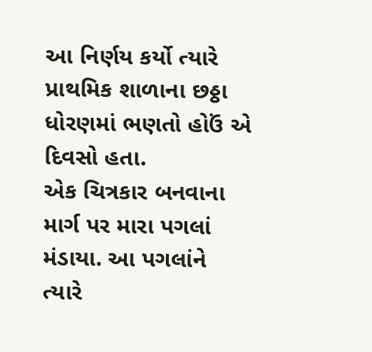આ નિર્ણય કર્યો ત્યારે પ્રાથમિક શાળાના છઠ્ઠા ધોરણમાં ભણતો હોઉં એ દિવસો હતા.
એક ચિત્રકાર બનવાના માર્ગ પર મારા પગલાં મંડાયા. આ પગલાંને ત્યારે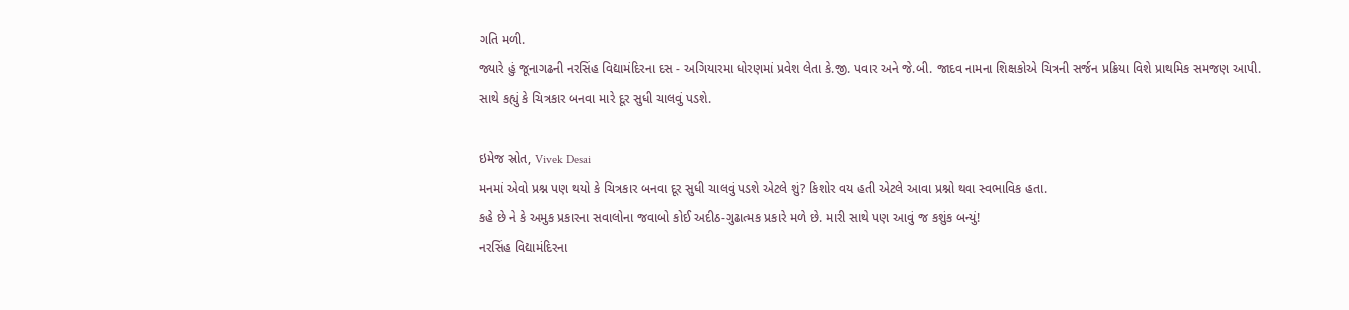ગતિ મળી.
જ્યારે હું જૂનાગઢની નરસિંહ વિદ્યામંદિરના દસ - અગિયારમા ધોરણમાં પ્રવેશ લેતા કે.જી. પવાર અને જે.બી. જાદવ નામના શિક્ષકોએ ચિત્રની સર્જન પ્રક્રિયા વિશે પ્રાથમિક સમજણ આપી.
સાથે કહ્યું કે ચિત્રકાર બનવા મારે દૂર સુધી ચાલવું પડશે.

ઇમેજ સ્રોત, Vivek Desai
મનમાં એવો પ્રશ્ન પણ થયો કે ચિત્રકાર બનવા દૂર સુધી ચાલવું પડશે એટલે શું? કિશોર વય હતી એટલે આવા પ્રશ્નો થવા સ્વભાવિક હતા.
કહે છે ને કે અમુક પ્રકારના સવાલોના જવાબો કોઈ અદીઠ-ગુઢાત્મક પ્રકારે મળે છે. મારી સાથે પણ આવું જ કશુંક બન્યું!
નરસિંહ વિદ્યામંદિરના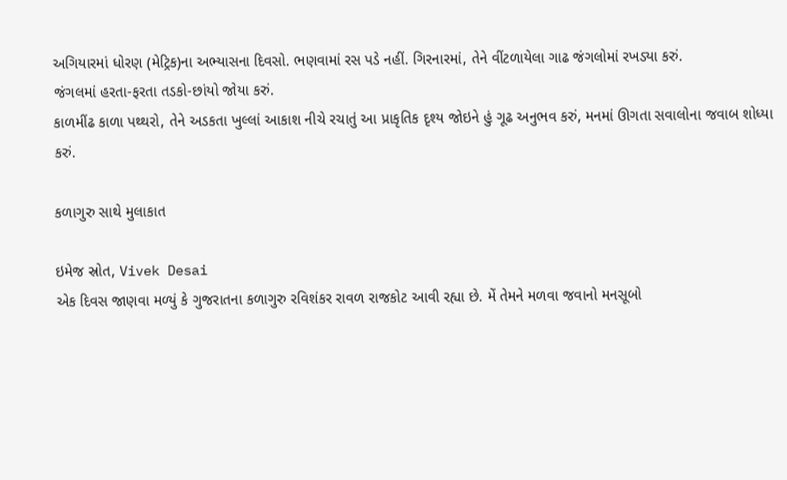અગિયારમાં ધોરણ (મેટ્રિક)ના અભ્યાસના દિવસો. ભણવામાં રસ પડે નહીં. ગિરનારમાં, તેને વીંટળાયેલા ગાઢ જંગલોમાં રખડ્યા કરું.
જંગલમાં હરતા-ફરતા તડકો-છાંયો જોયા કરું.
કાળમીંઢ કાળા પથ્થરો, તેને અડકતા ખુલ્લાં આકાશ નીચે રચાતું આ પ્રાકૃતિક દૃશ્ય જોઇને હું ગૂઢ અનુભવ કરું, મનમાં ઊગતા સવાલોના જવાબ શોધ્યા કરું.

કળાગુરુ સાથે મુલાકાત

ઇમેજ સ્રોત, Vivek Desai
એક દિવસ જાણવા મળ્યું કે ગુજરાતના કળાગુરુ રવિશંકર રાવળ રાજકોટ આવી રહ્યા છે. મેં તેમને મળવા જવાનો મનસૂબો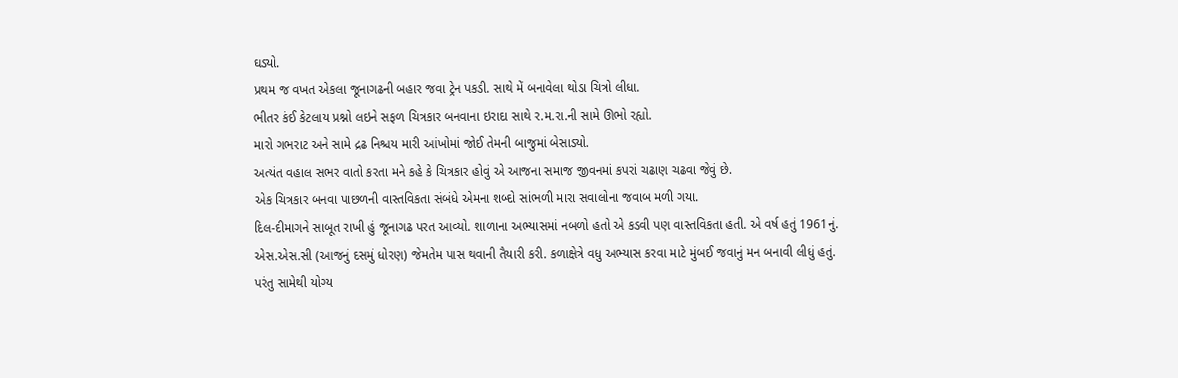ઘડ્યો.
પ્રથમ જ વખત એકલા જૂનાગઢની બહાર જવા ટ્રેન પકડી. સાથે મેં બનાવેલા થોડા ચિત્રો લીધા.
ભીતર કંઈ કેટલાય પ્રશ્નો લઇને સફળ ચિત્રકાર બનવાના ઇરાદા સાથે ર.મ.રા.ની સામે ઊભો રહ્યો.
મારો ગભરાટ અને સામે દ્રઢ નિશ્ચય મારી આંખોમાં જોઈ તેમની બાજુમાં બેસાડ્યો.
અત્યંત વહાલ સભર વાતો કરતા મને કહે કે ચિત્રકાર હોવું એ આજના સમાજ જીવનમાં કપરાં ચઢાણ ચઢવા જેવું છે.
એક ચિત્રકાર બનવા પાછળની વાસ્તવિકતા સંબંધે એમના શબ્દો સાંભળી મારા સવાલોના જવાબ મળી ગયા.
દિલ-દીમાગને સાબૂત રાખી હું જૂનાગઢ પરત આવ્યો. શાળાના અભ્યાસમાં નબળો હતો એ કડવી પણ વાસ્તવિકતા હતી. એ વર્ષ હતું 1961નું.
એસ.એસ.સી (આજનું દસમું ધોરણ) જેમતેમ પાસ થવાની તૈયારી કરી. કળાક્ષેત્રે વધુ અભ્યાસ કરવા માટે મુંબઈ જવાનું મન બનાવી લીધું હતું.
પરંતુ સામેથી યોગ્ય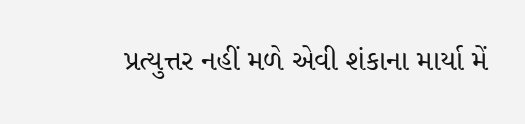પ્રત્યુત્તર નહીં મળે એવી શંકાના માર્યા મેં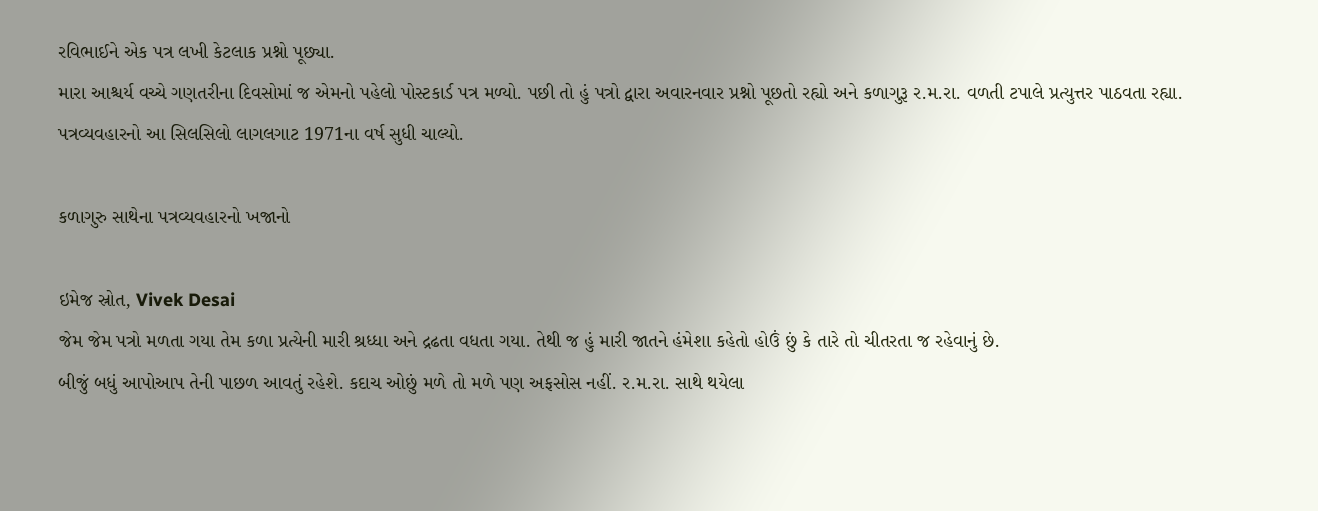રવિભાઈને એક પત્ર લખી કેટલાક પ્રશ્નો પૂછ્યા.
મારા આશ્ચર્ય વચ્ચે ગણતરીના દિવસોમાં જ એમનો પહેલો પોસ્ટકાર્ડ પત્ર મળ્યો. પછી તો હું પત્રો દ્વારા અવારનવાર પ્રશ્નો પૂછતો રહ્યો અને કળાગુરૂ ર.મ.રા. વળતી ટપાલે પ્રત્યુત્તર પાઠવતા રહ્યા.
પત્રવ્યવહારનો આ સિલસિલો લાગલગાટ 1971ના વર્ષ સુધી ચાલ્યો.

કળાગુરુ સાથેના પત્રવ્યવહારનો ખજાનો

ઇમેજ સ્રોત, Vivek Desai
જેમ જેમ પત્રો મળતા ગયા તેમ કળા પ્રત્યેની મારી શ્રધ્ધા અને દ્રઢતા વધતા ગયા. તેથી જ હું મારી જાતને હંમેશા કહેતો હોઉં છું કે તારે તો ચીતરતા જ રહેવાનું છે.
બીજું બધું આપોઆપ તેની પાછળ આવતું રહેશે. કદાચ ઓછું મળે તો મળે પણ અફસોસ નહીં. ર.મ.રા. સાથે થયેલા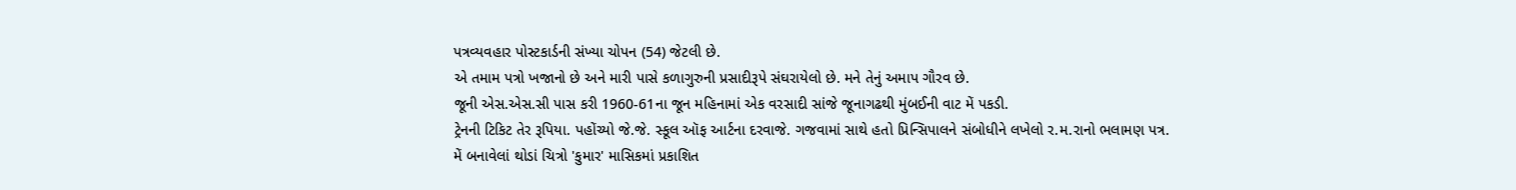પત્રવ્યવહાર પોસ્ટકાર્ડની સંખ્યા ચોપન (54) જેટલી છે.
એ તમામ પત્રો ખજાનો છે અને મારી પાસે કળાગુરુની પ્રસાદીરૂપે સંઘરાયેલો છે. મને તેનું અમાપ ગૌરવ છે.
જૂની એસ.એસ.સી પાસ કરી 1960-61ના જૂન મહિનામાં એક વરસાદી સાંજે જૂનાગઢથી મુંબઈની વાટ મેં પકડી.
ટ્રેનની ટિકિટ તેર રૂપિયા. પહોંચ્યો જે.જે. સ્કૂલ ઑફ આર્ટના દરવાજે. ગજવામાં સાથે હતો પ્રિન્સિપાલને સંબોધીને લખેલો ર.મ.રાનો ભલામણ પત્ર.
મેં બનાવેલાં થોડાં ચિત્રો 'કુમાર' માસિકમાં પ્રકાશિત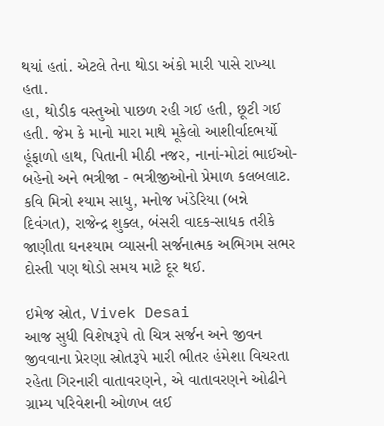થયાં હતાં. એટલે તેના થોડા અંકો મારી પાસે રાખ્યા હતા.
હા, થોડીક વસ્તુઓ પાછળ રહી ગઈ હતી, છૂટી ગઈ હતી. જેમ કે માનો મારા માથે મૂકેલો આશીર્વાદભર્યો હૂંફાળો હાથ, પિતાની મીઠી નજર, નાનાં-મોટાં ભાઈઓ- બહેનો અને ભત્રીજા - ભત્રીજીઓનો પ્રેમાળ કલબલાટ.
કવિ મિત્રો શ્યામ સાધુ, મનોજ ખંડેરિયા (બન્ને દિવંગત), રાજેન્દ્ર શુક્લ, બંસરી વાદક-સાધક તરીકે જાણીતા ઘનશ્યામ વ્યાસની સર્જનાત્મક અભિગમ સભર દોસ્તી પણ થોડો સમય માટે દૂર થઈ.

ઇમેજ સ્રોત, Vivek Desai
આજ સુધી વિશેષરૂપે તો ચિત્ર સર્જન અને જીવન જીવવાના પ્રેરણા સ્રોતરૂપે મારી ભીતર હંમેશા વિચરતા રહેતા ગિરનારી વાતાવરણને, એ વાતાવરણને ઓઢીને ગ્રામ્ય પરિવેશની ઓળખ લઈ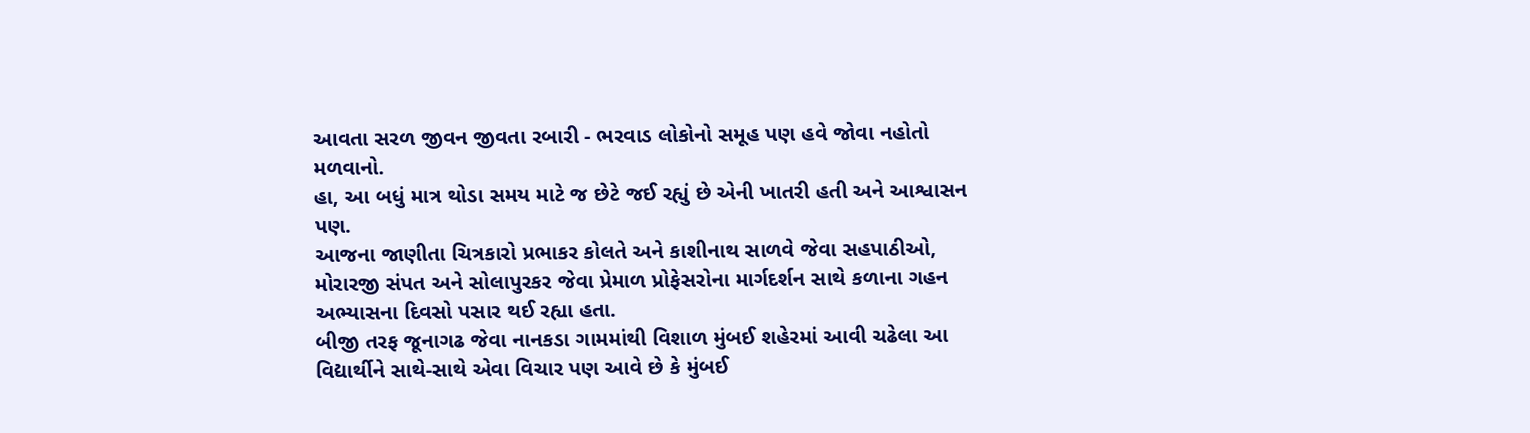આવતા સરળ જીવન જીવતા રબારી - ભરવાડ લોકોનો સમૂહ પણ હવે જોવા નહોતો મળવાનો.
હા, આ બધું માત્ર થોડા સમય માટે જ છેટે જઈ રહ્યું છે એની ખાતરી હતી અને આશ્વાસન પણ.
આજના જાણીતા ચિત્રકારો પ્રભાકર કોલતે અને કાશીનાથ સાળવે જેવા સહપાઠીઓ, મોરારજી સંપત અને સોલાપુરકર જેવા પ્રેમાળ પ્રોફેસરોના માર્ગદર્શન સાથે કળાના ગહન અભ્યાસના દિવસો પસાર થઈ રહ્યા હતા.
બીજી તરફ જૂનાગઢ જેવા નાનકડા ગામમાંથી વિશાળ મુંબઈ શહેરમાં આવી ચઢેલા આ વિદ્યાર્થીને સાથે-સાથે એવા વિચાર પણ આવે છે કે મુંબઈ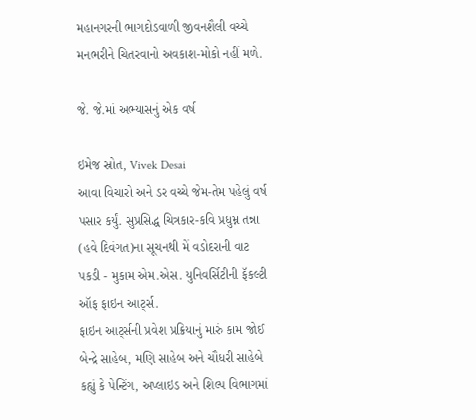મહાનગરની ભાગદોડવાળી જીવનશૈલી વચ્ચે મનભરીને ચિતરવાનો અવકાશ-મોકો નહીં મળે.

જે. જે.માં અભ્યાસનું એક વર્ષ

ઇમેજ સ્રોત, Vivek Desai
આવા વિચારો અને ડર વચ્ચે જેમ-તેમ પહેલું વર્ષ પસાર કર્યું. સુપ્રસિદ્ધ ચિત્રકાર-કવિ પ્રધુમ્ન તન્ના (હવે દિવંગત)ના સૂચનથી મેં વડોદરાની વાટ પકડી - મુકામ એમ.એસ. યુનિવર્સિટીની ફૅકલ્ટી ઑફ ફાઇન આર્ટ્સ.
ફાઇન આર્ટ્સની પ્રવેશ પ્રક્રિયાનું મારું કામ જોઈ બેન્દ્રે સાહેબ, મણિ સાહેબ અને ચૌધરી સાહેબે કહ્યું કે પેન્ટિંગ, અપ્લાઇડ અને શિલ્પ વિભાગમાં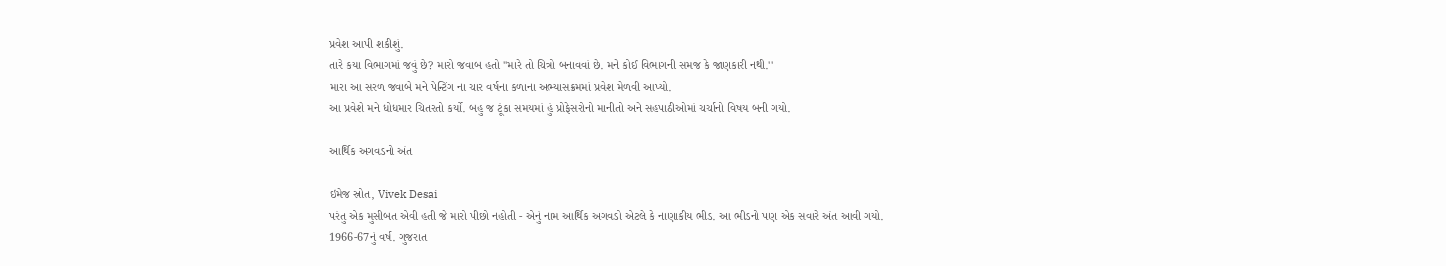પ્રવેશ આપી શકીશું.
તારે કયા વિભાગમાં જવું છે? મારો જવાબ હતો ''મારે તો ચિત્રો બનાવવાં છે. મને કોઈ વિભાગની સમજ કે જાણકારી નથી.''
મારા આ સરળ જવાબે મને પેન્ટિંગ ના ચાર વર્ષના કળાના અભ્યાસક્રમમાં પ્રવેશ મેળવી આપ્યો.
આ પ્રવેશે મને ધોધમાર ચિતરતો કર્યો. બહુ જ ટૂંકા સમયમાં હું પ્રોફેસરોનો માનીતો અને સહપાઠીઓમાં ચર્ચાનો વિષય બની ગયો.

આર્થિક અગવડનો અંત

ઇમેજ સ્રોત, Vivek Desai
પરંતુ એક મુસીબત એવી હતી જે મારો પીછો નહોતી - એનું નામ આર્થિક અગવડો એટલે કે નાણાકીય ભીડ. આ ભીડનો પણ એક સવારે અંત આવી ગયો.
1966-67નું વર્ષ. ગુજરાત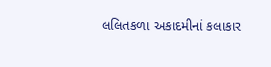લલિતકળા અકાદમીનાં કલાકાર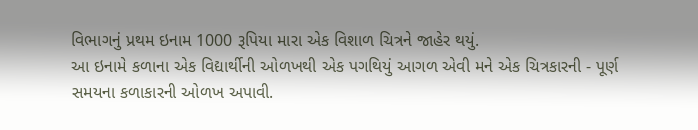વિભાગનું પ્રથમ ઇનામ 1000 રૂપિયા મારા એક વિશાળ ચિત્રને જાહેર થયું.
આ ઇનામે કળાના એક વિદ્યાર્થીની ઓળખથી એક પગથિયું આગળ એવી મને એક ચિત્રકારની - પૂર્ણ સમયના કળાકારની ઓળખ અપાવી.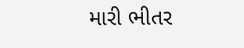મારી ભીતર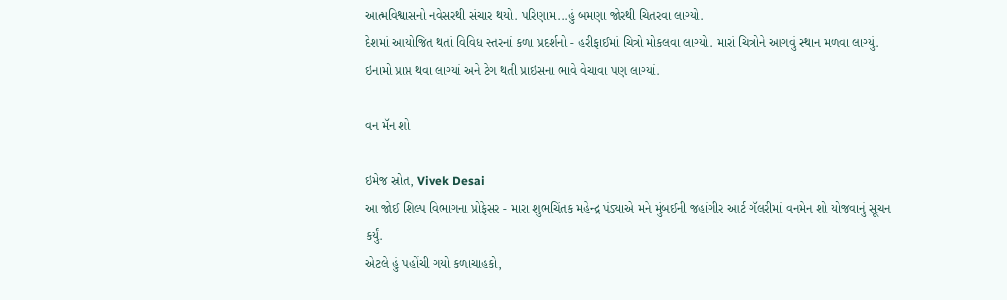આત્મવિશ્વાસનો નવેસરથી સંચાર થયો. પરિણામ...હું બમણા જોરથી ચિતરવા લાગ્યો.
દેશમાં આયોજિત થતાં વિવિધ સ્તરનાં કળા પ્રદર્શનો - હરીફાઈમાં ચિત્રો મોકલવા લાગ્યો. મારાં ચિત્રોને આગવું સ્થાન મળવા લાગ્યું.
ઇનામો પ્રાપ્ત થવા લાગ્યાં અને ટેગ થતી પ્રાઇસના ભાવે વેચાવા પણ લાગ્યાં.

વન મૅન શો

ઇમેજ સ્રોત, Vivek Desai
આ જોઈ શિલ્પ વિભાગના પ્રોફેસર - મારા શુભચિંતક મહેન્દ્ર પંડ્યાએ મને મુંબઈની જહાંગીર આર્ટ ગૅલરીમાં વનમેન શો યોજવાનું સૂચન કર્યું.
એટલે હું પહોંચી ગયો કળાચાહકો,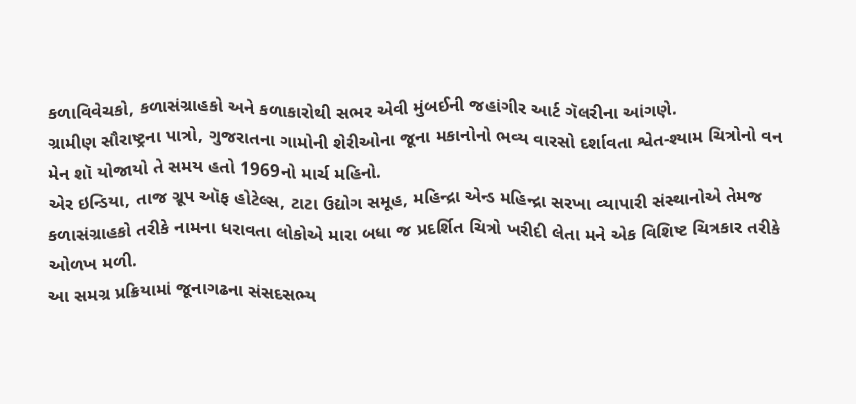કળાવિવેચકો, કળાસંગ્રાહકો અને કળાકારોથી સભર એવી મુંબઈની જહાંગીર આર્ટ ગૅલરીના આંગણે.
ગ્રામીણ સૌરાષ્ટ્રના પાત્રો, ગુજરાતના ગામોની શેરીઓના જૂના મકાનોનો ભવ્ય વારસો દર્શાવતા શ્વેત-શ્યામ ચિત્રોનો વન મેન શૉ યોજાયો તે સમય હતો 1969નો માર્ચ મહિનો.
એર ઇન્ડિયા, તાજ ગ્રૂપ ઑફ હોટેલ્સ, ટાટા ઉદ્યોગ સમૂહ, મહિન્દ્રા એન્ડ મહિન્દ્રા સરખા વ્યાપારી સંસ્થાનોએ તેમજ કળાસંગ્રાહકો તરીકે નામના ધરાવતા લોકોએ મારા બધા જ પ્રદર્શિત ચિત્રો ખરીદી લેતા મને એક વિશિષ્ટ ચિત્રકાર તરીકે ઓળખ મળી.
આ સમગ્ર પ્રક્રિયામાં જૂનાગઢના સંસદસભ્ય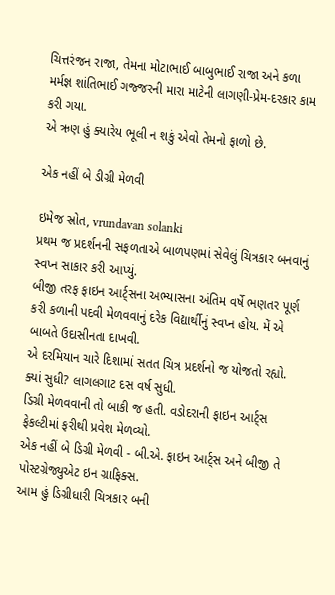ચિત્તરંજન રાજા, તેમના મોટાભાઈ બાબુભાઈ રાજા અને કળા મર્મજ્ઞ શાંતિભાઈ ગજ્જરની મારા માટેની લાગણી-પ્રેમ-દરકાર કામ કરી ગયા.
એ ઋણ હું ક્યારેય ભૂલી ન શકું એવો તેમનો ફાળો છે.

એક નહીં બે ડીગ્રી મેળવી

ઇમેજ સ્રોત, vrundavan solanki
પ્રથમ જ પ્રદર્શનની સફળતાએ બાળપણમાં સેવેલું ચિત્રકાર બનવાનું સ્વપ્ન સાકાર કરી આપ્યું.
બીજી તરફ ફાઇન આર્ટ્સના અભ્યાસના અંતિમ વર્ષે ભણતર પૂર્ણ કરી કળાની પદવી મેળવવાનું દરેક વિદ્યાર્થીનું સ્વપ્ન હોય. મેં એ બાબતે ઉદાસીનતા દાખવી.
એ દરમિયાન ચારે દિશામાં સતત ચિત્ર પ્રદર્શનો જ યોજતો રહ્યો. ક્યાં સુધી? લાગલગાટ દસ વર્ષ સુધી.
ડિગ્રી મેળવવાની તો બાકી જ હતી. વડોદરાની ફાઇન આર્ટ્સ ફેકલ્ટીમાં ફરીથી પ્રવેશ મેળવ્યો.
એક નહીં બે ડિગ્રી મેળવી - બી.એ. ફાઇન આર્ટ્સ અને બીજી તે પોસ્ટગ્રેજ્યુએટ ઇન ગ્રાફિક્સ.
આમ હું ડિગ્રીધારી ચિત્રકાર બની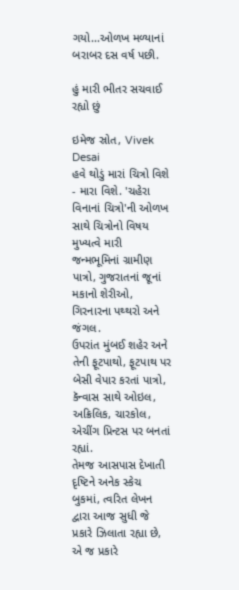ગયો...ઓળખ મળ્યાનાં બરાબર દસ વર્ષ પછી.

હું મારી ભીતર સચવાઈ રહ્યો છું

ઇમેજ સ્રોત, Vivek Desai
હવે થોડું મારાં ચિત્રો વિશે - મારા વિશે. 'ચહેરા વિનાનાં ચિત્રો'ની ઓળખ સાથે ચિત્રોનો વિષય મુખ્યત્વે મારી જન્મભૂમિનાં ગ્રામીણ પાત્રો, ગુજરાતનાં જૂનાં મકાનો શેરીઓ, ગિરનારના પથ્થરો અને જંગલ.
ઉપરાંત મુંબઈ શહેર અને તેની ફૂટપાથો, ફૂટપાથ પર બેસી વેપાર કરતાં પાત્રો, કૅન્વાસ સાથે ઓઇલ, અક્રિલિક, ચારકોલ, એચીંગ પ્રિન્ટસ પર બનતાં રહ્યાં.
તેમજ આસપાસ દેખાતી દૃષ્ટિને અનેક સ્કેચ બુકમાં, ત્વરિત લેખન દ્વારા આજ સુધી જે પ્રકારે ઝિલાતા રહ્યા છે, એ જ પ્રકારે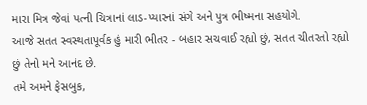મારા મિત્ર જેવાં પત્ની ચિત્રાનાં લાડ-પ્યારનાં સંગે અને પુત્ર ભીષ્મના સહયોગે.
આજે સતત સ્વસ્થતાપૂર્વક હું મારી ભીતર - બહાર સચવાઈ રહ્યો છું, સતત ચીતરતો રહ્યો છું તેનો મને આનંદ છે.
તમે અમને ફેસબુક,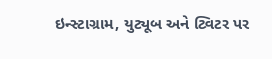ઇન્સ્ટાગ્રામ, યુટ્યૂબ અને ટ્વિટર પર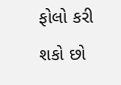ફોલો કરી શકો છો